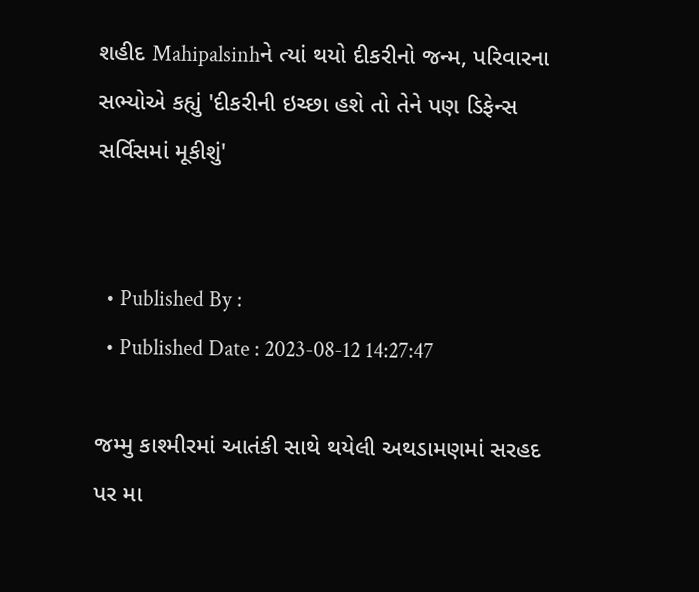શહીદ Mahipalsinhને ત્યાં થયો દીકરીનો જન્મ, પરિવારના સભ્યોએ કહ્યું 'દીકરીની ઇચ્છા હશે તો તેને પણ ડિફેન્સ સર્વિસમાં મૂકીશું'


  • Published By :
  • Published Date : 2023-08-12 14:27:47

જમ્મુ કાશ્મીરમાં આતંકી સાથે થયેલી અથડામણમાં સરહદ પર મા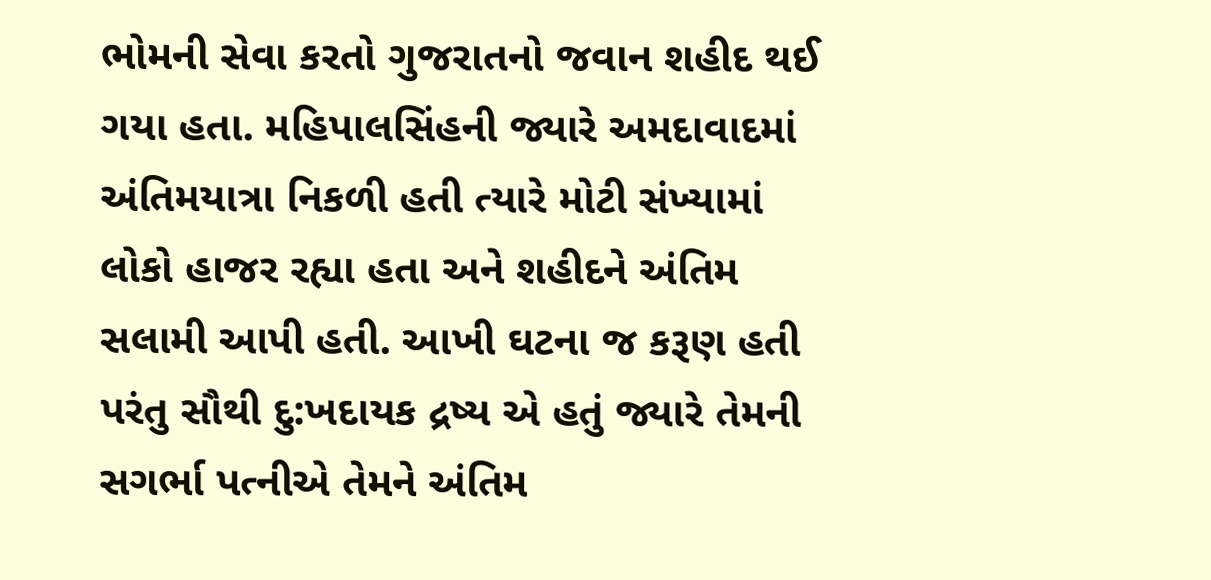ભોમની સેવા કરતો ગુજરાતનો જવાન શહીદ થઈ ગયા હતા. મહિપાલસિંહની જ્યારે અમદાવાદમાં અંતિમયાત્રા નિકળી હતી ત્યારે મોટી સંખ્યામાં લોકો હાજર રહ્યા હતા અને શહીદને અંતિમ સલામી આપી હતી. આખી ઘટના જ કરૂણ હતી પરંતુ સૌથી દુ:ખદાયક દ્રષ્ય એ હતું જ્યારે તેમની સગર્ભા પત્નીએ તેમને અંતિમ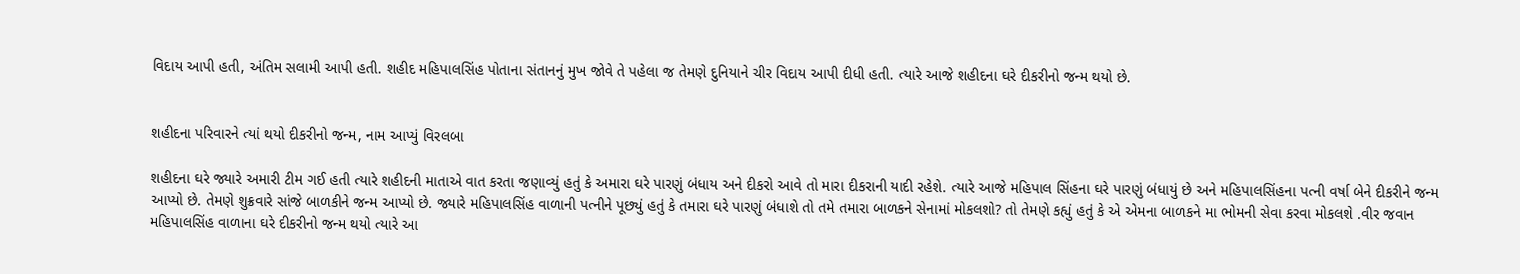વિદાય આપી હતી, અંતિમ સલામી આપી હતી. શહીદ મહિપાલસિંહ પોતાના સંતાનનું મુખ જોવે તે પહેલા જ તેમણે દુનિયાને ચીર વિદાય આપી દીધી હતી. ત્યારે આજે શહીદના ઘરે દીકરીનો જન્મ થયો છે.


શહીદના પરિવારને ત્યાં થયો દીકરીનો જન્મ, નામ આપ્યું વિરલબા

શહીદના ઘરે જ્યારે અમારી ટીમ ગઈ હતી ત્યારે શહીદની માતાએ વાત કરતા જણાવ્યું હતું કે અમારા ઘરે પારણું બંધાય અને દીકરો આવે તો મારા દીકરાની યાદી રહેશે. ત્યારે આજે મહિપાલ સિંહના ઘરે પારણું બંધાયું છે અને મહિપાલસિંહના પત્ની વર્ષા બેને દીકરીને જન્મ આપ્યો છે. તેમણે શુક્રવારે સાંજે બાળકીને જન્મ આપ્યો છે. જ્યારે મહિપાલસિંહ વાળાની પત્નીને પૂછ્યું હતું કે તમારા ઘરે પારણું બંધાશે તો તમે તમારા બાળકને સેનામાં મોકલશો? તો તેમણે કહ્યું હતું કે એ એમના બાળકને મા ભોમની સેવા કરવા મોકલશે .વીર જવાન મહિપાલસિંહ વાળાના ઘરે દીકરીનો જન્મ થયો ત્યારે આ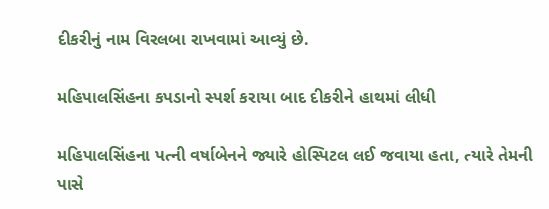દીકરીનું નામ વિરલબા રાખવામાં આવ્યું છે.

મહિપાલસિંહના કપડાનો સ્પર્શ કરાયા બાદ દીકરીને હાથમાં લીધી

મહિપાલસિંહના પત્ની વર્ષાબેનને જ્યારે હોસ્પિટલ લઈ જવાયા હતા, ત્યારે તેમની પાસે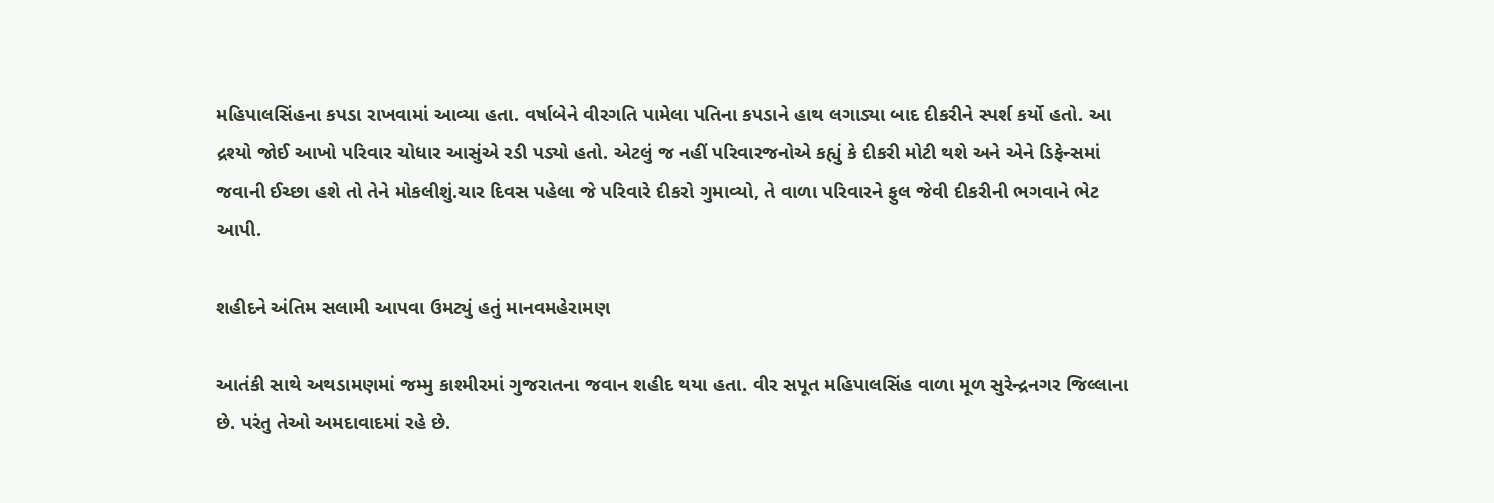મહિપાલસિંહના કપડા રાખવામાં આવ્યા હતા. વર્ષાબેને વીરગતિ પામેલા પતિના કપડાને હાથ લગાડ્યા બાદ દીકરીને સ્પર્શ કર્યો હતો. આ દ્રશ્યો જોઈ આખો પરિવાર ચોધાર આસુંએ રડી પડ્યો હતો. એટલું જ નહીં પરિવારજનોએ કહ્યું કે દીકરી મોટી થશે અને એને ડિફેન્સમાં જવાની ઈચ્છા હશે તો તેને મોકલીશું.ચાર દિવસ પહેલા જે પરિવારે દીકરો ગુમાવ્યો, તે વાળા પરિવારને ફુલ જેવી દીકરીની ભગવાને ભેટ આપી.

શહીદને અંતિમ સલામી આપવા ઉમટ્યું હતું માનવમહેરામણ

આતંકી સાથે અથડામણમાં જમ્મુ કાશ્મીરમાં ગુજરાતના જવાન શહીદ થયા હતા. વીર સપૂત મહિપાલસિંહ વાળા મૂળ સુરેન્દ્રનગર જિલ્લાના છે. પરંતુ તેઓ અમદાવાદમાં રહે છે.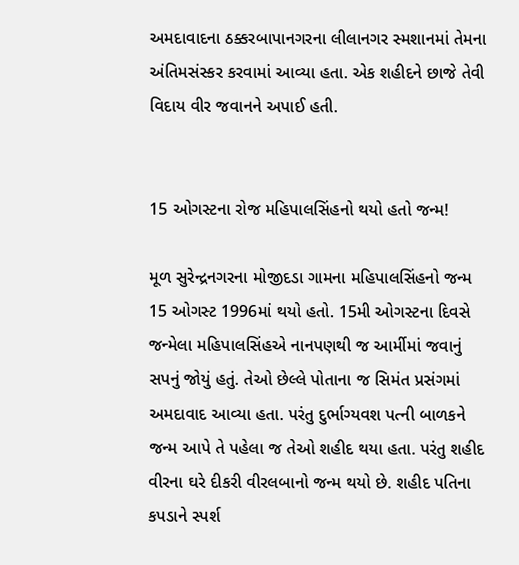અમદાવાદના ઠક્કરબાપાનગરના લીલાનગર સ્મશાનમાં તેમના અંતિમસંસ્કર કરવામાં આવ્યા હતા. એક શહીદને છાજે તેવી વિદાય વીર જવાનને અપાઈ હતી.


15 ઓગસ્ટના રોજ મહિપાલસિંહનો થયો હતો જન્મ!

મૂળ સુરેન્દ્રનગરના મોજીદડા ગામના મહિપાલસિંહનો જન્મ 15 ઓગસ્ટ 1996માં થયો હતો. 15મી ઓગસ્ટના દિવસે જન્મેલા મહિપાલસિંહએ નાનપણથી જ આર્મીમાં જવાનું સપનું જોયું હતું. તેઓ છેલ્લે પોતાના જ સિમંત પ્રસંગમાં અમદાવાદ આવ્યા હતા. પરંતુ દુર્ભાગ્યવશ પત્ની બાળકને જન્મ આપે તે પહેલા જ તેઓ શહીદ થયા હતા. પરંતુ શહીદ વીરના ઘરે દીકરી વીરલબાનો જન્મ થયો છે. શહીદ પતિના કપડાને સ્પર્શ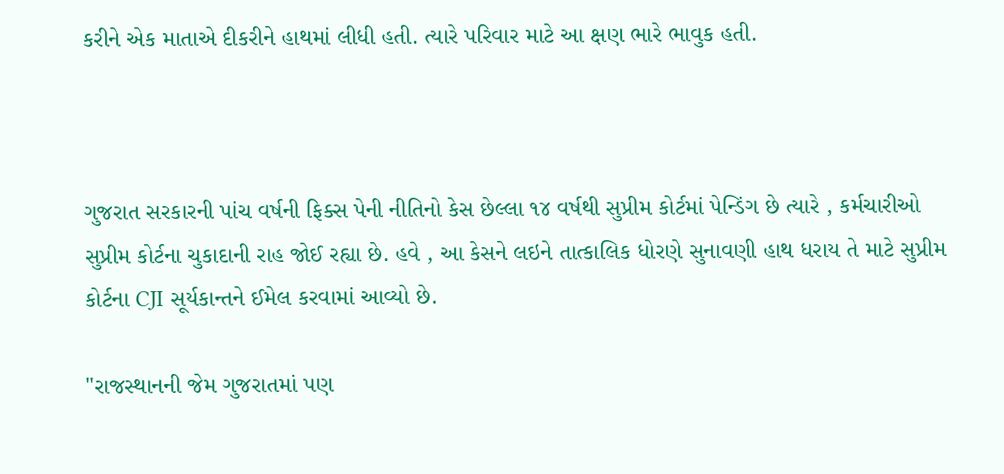કરીને એક માતાએ દીકરીને હાથમાં લીધી હતી. ત્યારે પરિવાર માટે આ ક્ષણ ભારે ભાવુક હતી.



ગુજરાત સરકારની પાંચ વર્ષની ફિક્સ પેની નીતિનો કેસ છેલ્લા ૧૪ વર્ષથી સુપ્રીમ કોર્ટમાં પેન્ડિંગ છે ત્યારે , કર્મચારીઓ સુપ્રીમ કોર્ટના ચુકાદાની રાહ જોઈ રહ્યા છે. હવે , આ કેસને લઇને તાત્કાલિક ધોરણે સુનાવણી હાથ ધરાય તે માટે સુપ્રીમ કોર્ટના CJI સૂર્યકાન્તને ઈમેલ કરવામાં આવ્યો છે.

"રાજસ્થાનની જેમ ગુજરાતમાં પણ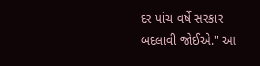દર પાંચ વર્ષે સરકાર બદલાવી જોઈએ." આ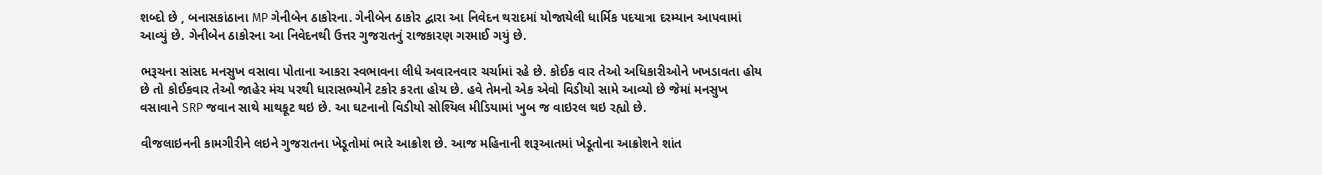શબ્દો છે , બનાસકાંઠાના MP ગેનીબેન ઠાકોરના. ગેનીબેન ઠાકોર દ્વારા આ નિવેદન થરાદમાં યોજાયેલી ધાર્મિક પદયાત્રા દરમ્યાન આપવામાં આવ્યું છે. ગેનીબેન ઠાકોરના આ નિવેદનથી ઉત્તર ગુજરાતનું રાજકારણ ગરમાઈ ગયું છે.

ભરૂચના સાંસદ મનસુખ વસાવા પોતાના આકરા સ્વભાવના લીધે અવારનવાર ચર્ચામાં રહે છે. કોઈક વાર તેઓ અધિકારીઓને ખખડાવતા હોય છે તો કોઈકવાર તેઓ જાહેર મંચ પરથી ધારાસભ્યોને ટકોર કરતા હોય છે. હવે તેમનો એક એવો વિડીયો સામે આવ્યો છે જેમાં મનસુખ વસાવાને SRP જવાન સાથે માથકૂટ થઇ છે. આ ઘટનાનો વિડીયો સોશ્યિલ મીડિયામાં ખુબ જ વાઇરલ થઇ રહ્યો છે.

વીજલાઇનની કામગીરીને લઇને ગુજરાતના ખેડૂતોમાં ભારે આક્રોશ છે. આજ મહિનાની શરૂઆતમાં ખેડૂતોના આક્રોશને શાંત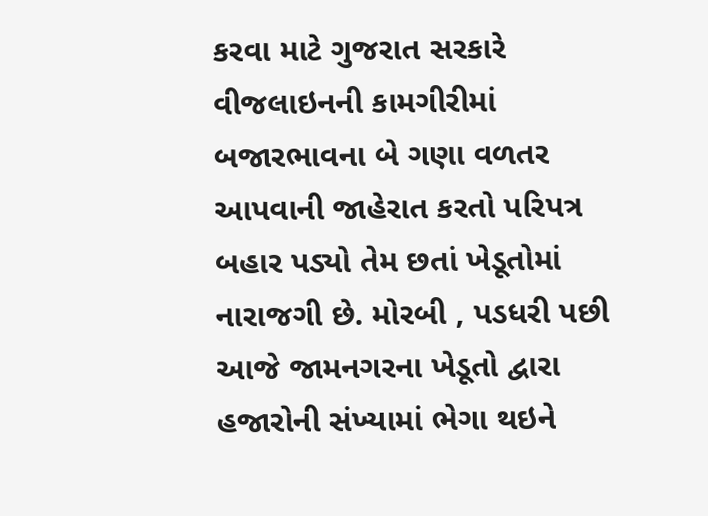કરવા માટે ગુજરાત સરકારે વીજલાઇનની કામગીરીમાં બજારભાવના બે ગણા વળતર આપવાની જાહેરાત કરતો પરિપત્ર બહાર પડ્યો તેમ છતાં ખેડૂતોમાં નારાજગી છે. મોરબી , પડધરી પછી આજે જામનગરના ખેડૂતો દ્વારા હજારોની સંખ્યામાં ભેગા થઇને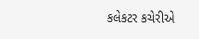કલેકટર કચેરીએ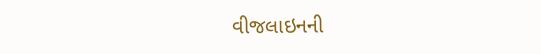વીજલાઇનની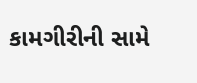કામગીરીની સામે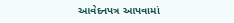આવેદનપત્ર આપવામાં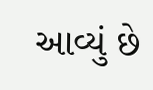આવ્યું છે